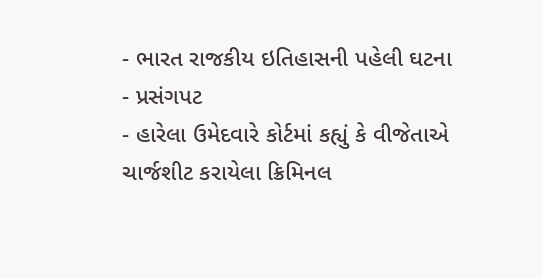- ભારત રાજકીય ઇતિહાસની પહેલી ઘટના
- પ્રસંગપટ
- હારેલા ઉમેદવારે કોર્ટમાં કહ્યું કે વીજેતાએ ચાર્જશીટ કરાયેલા ક્રિમિનલ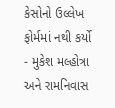કેસોનો ઉલ્લેખ ફોર્મમાં નથી કર્યો
- મુકેશ મલ્હોત્રા અને રામનિવાસ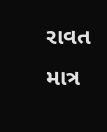રાવત
માત્ર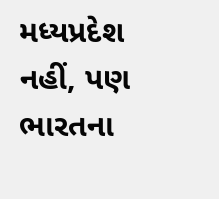મધ્યપ્રદેશ નહીં, પણ ભારતના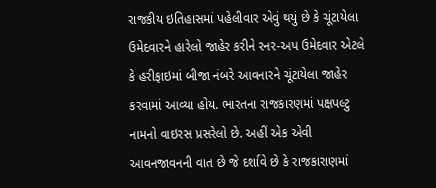રાજકીય ઇતિહાસમાં પહેલીવાર એવું થયું છે કે ચૂંટાયેલા ઉમેદવારને હારેલો જાહેર કરીને રનર-અપ ઉમેદવાર એટલે કે હરીફાઇમાં બીજા નંબરે આવનારને ચૂંટાયેલા જાહેર કરવામાં આવ્યા હોય. ભારતના રાજકારણમાં પક્ષપલ્ટુ નામનો વાઇરસ પ્રસરેલો છે. અહીં એક એવી આવનજાવનની વાત છે જે દર્શાવે છે કે રાજકારાણમાં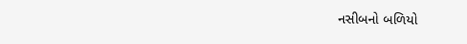નસીબનો બળિયો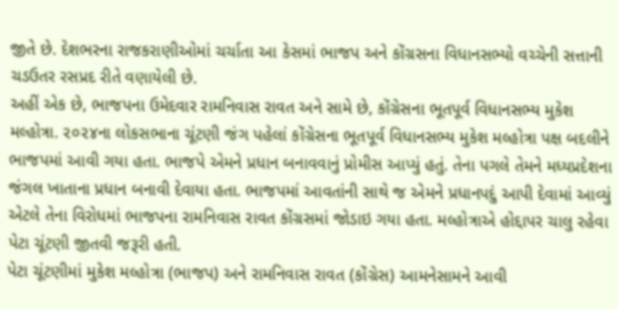જીતે છે. દેશભરના રાજકરાણીઓમાં ચર્ચાતા આ કેસમાં ભાજપ અને કોંગ્રસના વિધાનસભ્યો વચ્ચેની સત્તાની ચડઉતર રસપ્રદ રીતે વણાયેલી છે.
અહીં એક છે, ભાજપના ઉમેદવાર રામનિવાસ રાવત અને સામે છે, કોંગ્રેસના ભૂતપૂર્વ વિધાનસભ્ય મુકેશ મલ્હોત્રા. ૨૦૨૪ના લોકસભાના ચૂંટણી જંગ પહેલાં કોંગ્રેસના ભૂતપૂર્વ વિધાનસભ્ય મુકેશ મલ્હોત્રા પક્ષ બદલીને ભાજપમાં આવી ગયા હતા. ભાજપે એમને પ્રધાન બનાવવાનું પ્રોમીસ આપ્યું હતું. તેના પગલે તેમને મધ્યપ્રદેશના જંગલ ખાતાના પ્રધાન બનાવી દેવાયા હતા. ભાજપમાં આવતાંની સાથે જ એમને પ્રધાનપદું આપી દેવામાં આવ્યું એટલે તેના વિરોધમાં ભાજપના રામનિવાસ રાવત કોંગ્રસમાં જોડાઇ ગયા હતા. મલ્હોત્રાએ હોદ્દાપર ચાલુ રહેવા પેટા ચૂંટણી જીતવી જરૂરી હતી.
પેટા ચૂંટણીમાં મુકેશ મલ્હોત્રા (ભાજપ) અને રામનિવાસ રાવત (કોંગ્રેસ) આમનેસામને આવી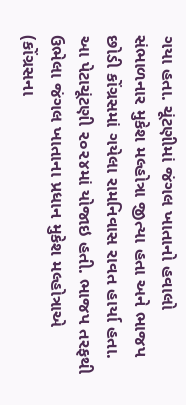ગયા હતા. ચૂંટણીમાં જંગલ ખાતાનો હવાલો સંભાળનાર મુકેશ મલ્હોત્રા જીત્યા હતા અને ભાજપ છોડી કોંગ્રસમાં ગયેલા રામનિવાસ રાવત હાર્યા હતા. આ પેટાચૂંટણી ૨૦૨૪માં યોજાઇ હતી. ભાજપ તરફથી ઉભેલા જંગલ ખાતાના પ્રધાન મુકેશ મલ્હોત્રાએ (કોંગ્રસના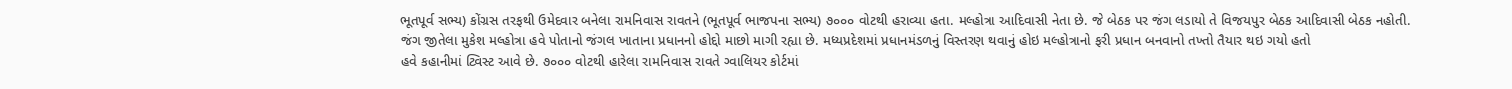ભૂતપૂર્વ સભ્ય) કોંગ્રસ તરફથી ઉમેદવાર બનેલા રામનિવાસ રાવતને (ભૂતપૂર્વ ભાજપના સભ્ય) ૭૦૦૦ વોટથી હરાવ્યા હતા. મલ્હોત્રા આદિવાસી નેતા છે. જે બેઠક પર જંગ લડાયો તે વિજયપુર બેઠક આદિવાસી બેઠક નહોતી.
જંગ જીતેલા મુકેશ મલ્હોત્રા હવે પોતાનો જંગલ ખાતાના પ્રધાનનો હોદ્દો માછો માગી રહ્યા છે. મધ્યપ્રદેશમાં પ્રધાનમંડળનું વિસ્તરણ થવાનું હોઇ મલ્હોત્રાનો ફરી પ્રધાન બનવાનો તખ્તો તૈયાર થઇ ગયો હતો
હવે કહાનીમાં ટ્વિસ્ટ આવે છે. ૭૦૦૦ વોટથી હારેલા રામનિવાસ રાવતે ગ્વાલિયર કોર્ટમાં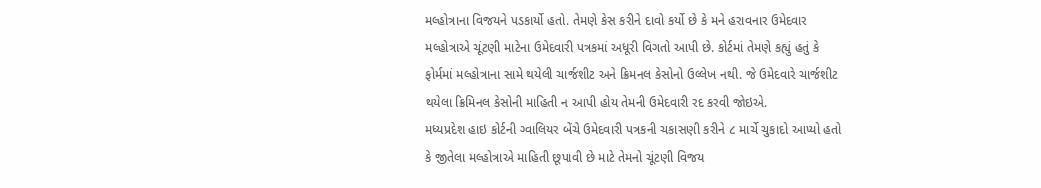મલ્હોત્રાના વિજયને પડકાર્યો હતો. તેમણે કેસ કરીને દાવો કર્યો છે કે મને હરાવનાર ઉમેદવાર મલ્હોત્રાએ ચૂંટણી માટેના ઉમેદવારી પત્રકમાં અધૂરી વિગતો આપી છે. કોર્ટમાં તેમણે કહ્યું હતું કે ફોર્મમાં મલ્હોત્રાના સામે થયેલી ચાર્જશીટ અને ક્રિમનલ કેસોનો ઉલ્લેખ નથી. જે ઉમેદવારે ચાર્જશીટ થયેલા ક્રિમિનલ કેસોની માહિતી ન આપી હોય તેમની ઉમેદવારી રદ કરવી જોઇએ.
મધ્યપ્રદેશ હાઇ કોર્ટની ગ્વાલિયર બેંચે ઉમેદવારી પત્રકની ચકાસણી કરીને ૮ માર્ચે ચુકાદો આપ્યો હતો કે જીતેલા મલ્હોત્રાએ માહિતી છૂપાવી છે માટે તેમનો ચૂંટણી વિજય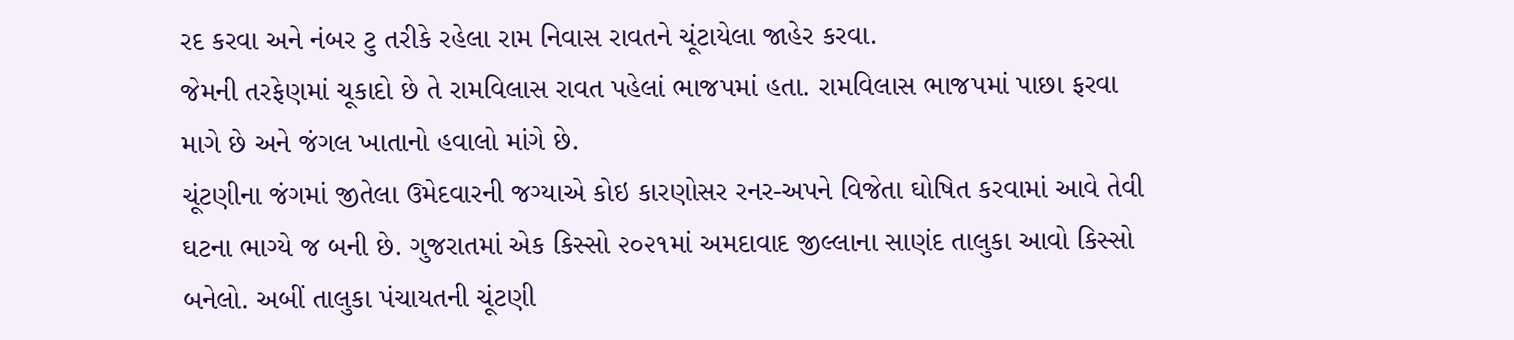રદ કરવા અને નંબર ટુ તરીકે રહેલા રામ નિવાસ રાવતને ચૂંટાયેલા જાહેર કરવા.
જેમની તરફેણમાં ચૂકાદો છે તે રામવિલાસ રાવત પહેલાં ભાજપમાં હતા. રામવિલાસ ભાજપમાં પાછા ફરવા માગે છે અને જંગલ ખાતાનો હવાલો માંગે છે.
ચૂંટણીના જંગમાં જીતેલા ઉમેદવારની જગ્યાએ કોઇ કારણોસર રનર-અપને વિજેતા ઘોષિત કરવામાં આવે તેવી ઘટના ભાગ્યે જ બની છે. ગુજરાતમાં એક કિસ્સો ૨૦૨૧માં અમદાવાદ જીલ્લાના સાણંદ તાલુકા આવો કિસ્સો બનેલો. અબીં તાલુકા પંચાયતની ચૂંટણી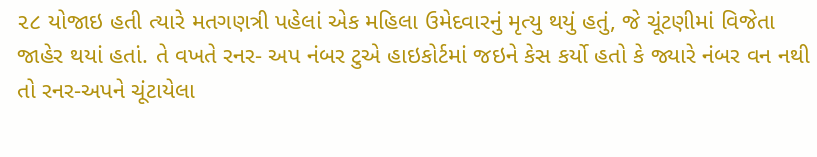૨૮ યોજાઇ હતી ત્યારે મતગણત્રી પહેલાં એક મહિલા ઉમેદવારનું મૃત્યુ થયું હતું, જે ચૂંટણીમાં વિજેતા જાહેર થયાં હતાં. તે વખતે રનર- અપ નંબર ટુએ હાઇકોર્ટમાં જઇને કેસ કર્યો હતો કે જ્યારે નંબર વન નથી તો રનર-અપને ચૂંટાયેલા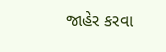જાહેર કરવા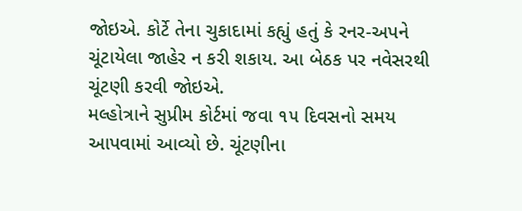જોઇએ. કોર્ટે તેના ચુકાદામાં કહ્યું હતું કે રનર-અપને ચૂંટાયેલા જાહેર ન કરી શકાય. આ બેઠક પર નવેસરથી ચૂંટણી કરવી જોઇએ.
મલ્હોત્રાને સુપ્રીમ કોર્ટમાં જવા ૧૫ દિવસનો સમય આપવામાં આવ્યો છે. ચૂંટણીના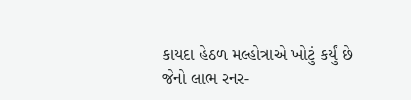કાયદા હેઠળ મલ્હોત્રાએ ખોટું કર્યું છે જેનો લાભ રનર-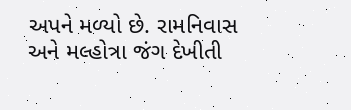અપને મળ્યો છે. રામનિવાસ અને મલ્હોત્રા જંગ દેખીતી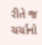રીતે જ ચર્ચાનો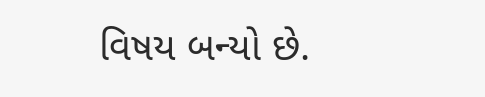વિષય બન્યો છે.